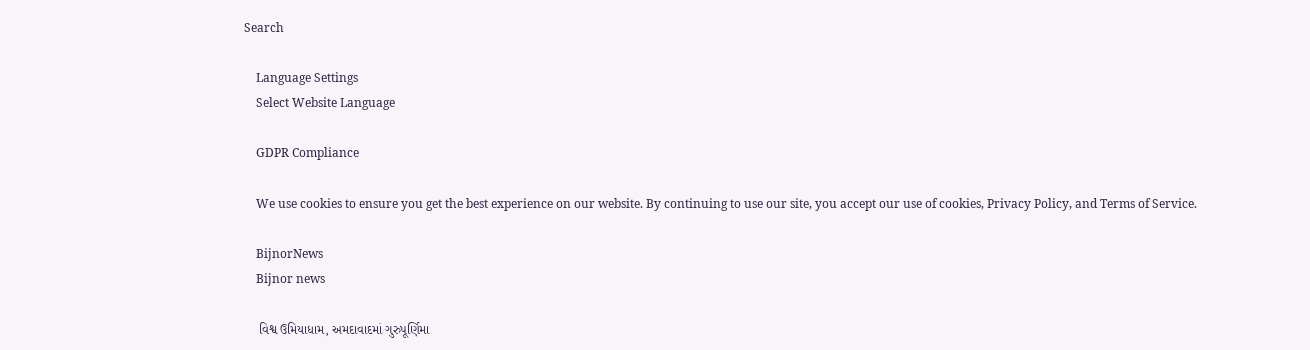Search

    Language Settings
    Select Website Language

    GDPR Compliance

    We use cookies to ensure you get the best experience on our website. By continuing to use our site, you accept our use of cookies, Privacy Policy, and Terms of Service.

    BijnorNews
    Bijnor news

    વિશ્વ ઉમિયાધામ, અમદાવાદમાં ગુરુપૂર્ણિમા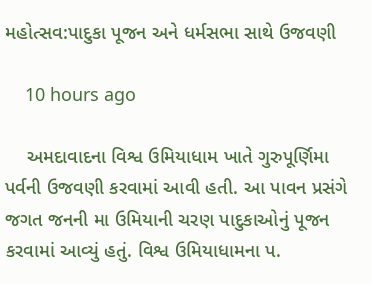મહોત્સવ:પાદુકા પૂજન અને ધર્મસભા સાથે ઉજવણી

    10 hours ago

    અમદાવાદના વિશ્વ ઉમિયાધામ ખાતે ગુરુપૂર્ણિમા પર્વની ઉજવણી કરવામાં આવી હતી. આ પાવન પ્રસંગે જગત જનની મા ઉમિયાની ચરણ પાદુકાઓનું પૂજન કરવામાં આવ્યું હતું. વિશ્વ ઉમિયાધામના પ.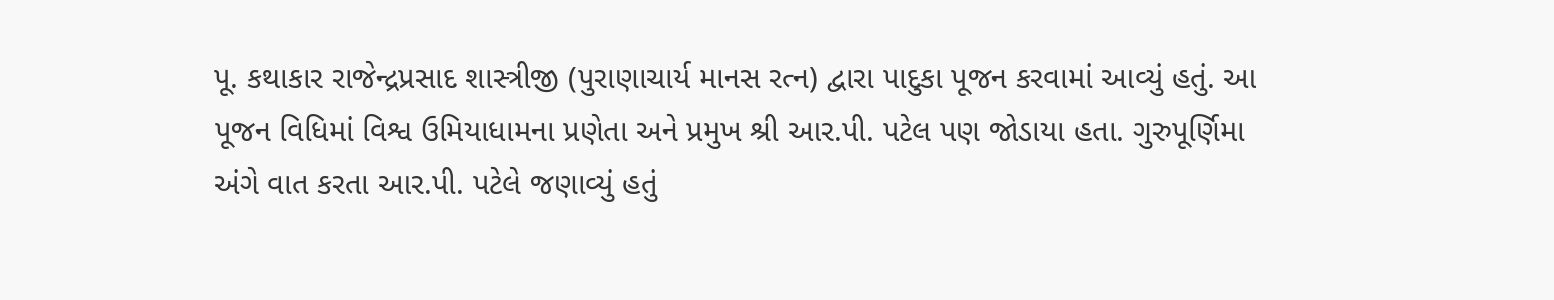પૂ. કથાકાર રાજેન્દ્રપ્રસાદ શાસ્ત્રીજી (પુરાણાચાર્ય માનસ રત્ન) દ્વારા પાદુકા પૂજન કરવામાં આવ્યું હતું. આ પૂજન વિધિમાં વિશ્વ ઉમિયાધામના પ્રણેતા અને પ્રમુખ શ્રી આર.પી. પટેલ પણ જોડાયા હતા. ગુરુપૂર્ણિમા અંગે વાત કરતા આર.પી. પટેલે જણાવ્યું હતું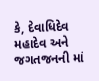કે, દેવાધિદેવ મહાદેવ અને જગતજનની માં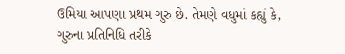ઉમિયા આપણા પ્રથમ ગુરુ છે. તેમણે વધુમાં કહ્યું કે, ગુરુના પ્રતિનિધિ તરીકે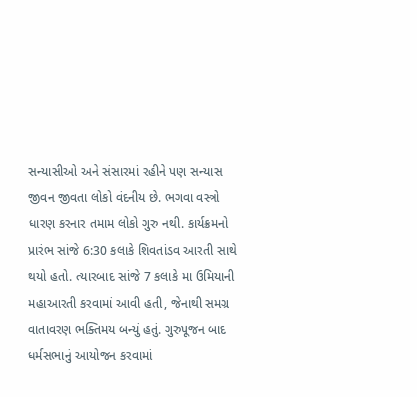સન્યાસીઓ અને સંસારમાં રહીને પણ સન્યાસ જીવન જીવતા લોકો વંદનીય છે. ભગવા વસ્ત્રો ધારણ કરનાર તમામ લોકો ગુરુ નથી. કાર્યક્રમનો પ્રારંભ સાંજે 6:30 કલાકે શિવતાંડવ આરતી સાથે થયો હતો. ત્યારબાદ સાંજે 7 કલાકે મા ઉમિયાની મહાઆરતી કરવામાં આવી હતી, જેનાથી સમગ્ર વાતાવરણ ભક્તિમય બન્યું હતું. ગુરુપૂજન બાદ ધર્મસભાનું આયોજન કરવામાં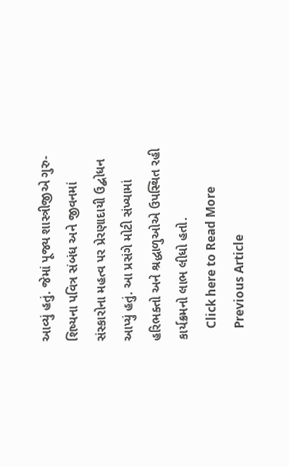આવ્યું હતું. જેમાં પૂજ્ય શાસ્ત્રીજીએ ગુરુ-શિષ્યના પવિત્ર સંબંધ અને જીવનમાં સંસ્કારોના મહત્વ પર પ્રેરણાદાયી ઉદ્બોધન આપ્યું હતું. આ પ્રસંગે મોટી સંખ્યામાં હરિભક્તો અને શ્રદ્ધાળુઓએ ઉપસ્થિત રહી કાર્યક્રમનો લાભ લીધો હતો.
    Click here to Read More
    Previous Article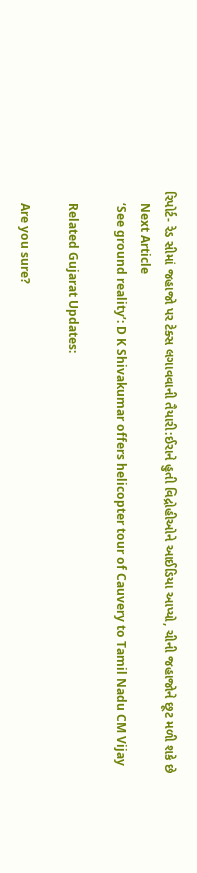રિપોર્ટ- રેડ સીમાં જહાજો પર ટેક્સ લગાવવાની તૈયારી:ઈરાને હુતી વિદ્રોહીઓને આઈડિયા આપ્યો, ચીની જહાજોને છૂટ મળી શકે છે
    Next Article
    ‘See ground reality’: D K Shivakumar offers helicopter tour of Cauvery to Tamil Nadu CM Vijay

    Related Gujarat Updates:

    Are you sure?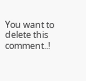You want to delete this comment..!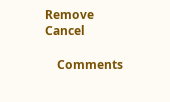Remove Cancel

    Comments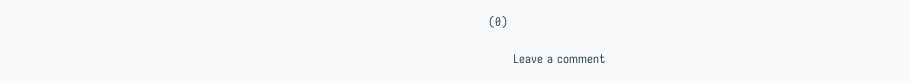(0)

      Leave a comment